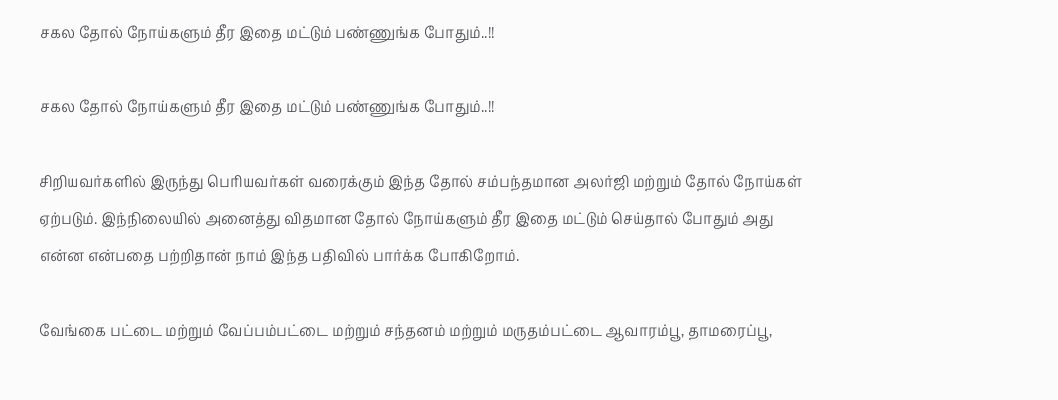சகல தோல் நோய்களும் தீர இதை மட்டும் பண்ணுங்க போதும்..!!

சகல தோல் நோய்களும் தீர இதை மட்டும் பண்ணுங்க போதும்..!!

சிறியவர்களில் இருந்து பெரியவர்கள் வரைக்கும் இந்த தோல் சம்பந்தமான அலர்ஜி மற்றும் தோல் நோய்கள் ஏற்படும். இந்நிலையில் அனைத்து விதமான தோல் நோய்களும் தீர இதை மட்டும் செய்தால் போதும் அது என்ன என்பதை பற்றிதான் நாம் இந்த பதிவில் பார்க்க போகிறோம்.

வேங்கை பட்டை மற்றும் வேப்பம்பட்டை மற்றும் சந்தனம் மற்றும் மருதம்பட்டை ஆவாரம்பூ, தாமரைப்பூ,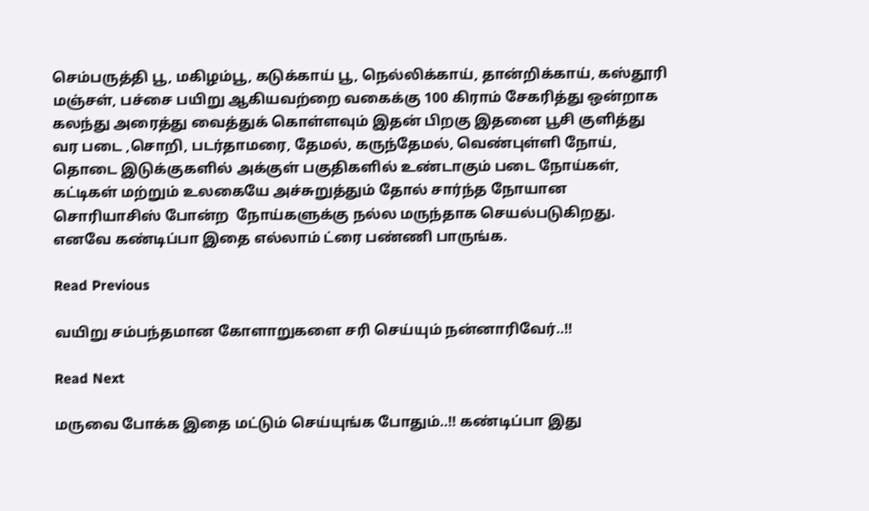செம்பருத்தி பூ, மகிழம்பூ, கடுக்காய் பூ, நெல்லிக்காய், தான்றிக்காய், கஸ்தூரி மஞ்சள், பச்சை பயிறு ஆகியவற்றை வகைக்கு 100 கிராம் சேகரித்து ஒன்றாக கலந்து அரைத்து வைத்துக் கொள்ளவும் இதன் பிறகு இதனை பூசி குளித்து வர படை ,சொறி, படர்தாமரை, தேமல், கருந்தேமல், வெண்புள்ளி நோய், தொடை இடுக்குகளில் அக்குள் பகுதிகளில் உண்டாகும் படை நோய்கள், கட்டிகள் மற்றும் உலகையே அச்சுறுத்தும் தோல் சார்ந்த நோயான சொரியாசிஸ் போன்ற  நோய்களுக்கு நல்ல மருந்தாக செயல்படுகிறது. எனவே கண்டிப்பா இதை எல்லாம் ட்ரை பண்ணி பாருங்க.

Read Previous

வயிறு சம்பந்தமான கோளாறுகளை சரி செய்யும் நன்னாரிவேர்..!!

Read Next

மருவை போக்க இதை மட்டும் செய்யுங்க போதும்..!! கண்டிப்பா இது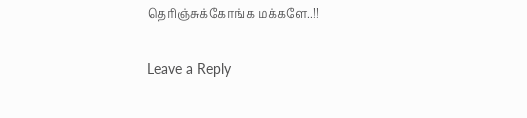தெரிஞ்சுக்கோங்க மக்களே..!!

Leave a Reply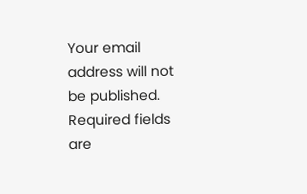Your email address will not be published. Required fields are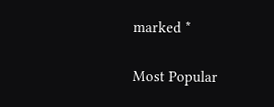marked *

Most Popular